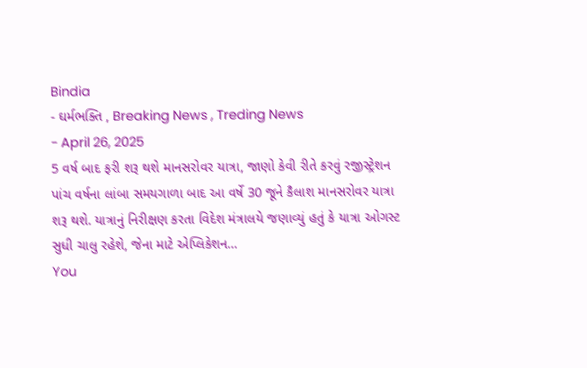Bindia
- ઘર્મભક્તિ , Breaking News , Treding News
- April 26, 2025
5 વર્ષ બાદ ફરી શરૂ થશે માનસરોવર યાત્રા, જાણો કેવી રીતે કરવું રજીસ્ટ્રેશન
પાંચ વર્ષના લાંબા સમયગાળા બાદ આ વર્ષે 30 જૂને કૈલાશ માનસરોવર યાત્રા શરૂ થશે. યાત્રાનું નિરીક્ષણ કરતા વિદેશ મંત્રાલયે જણાવ્યું હતું કે યાત્રા ઓગસ્ટ સુધી ચાલુ રહેશે, જેના માટે એપ્લિકેશન…
You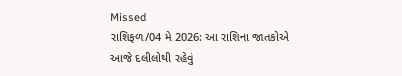Missed
રાશિફળ/04 મે 2026: આ રાશિના જાતકોએ આજે દલીલોથી રહેવું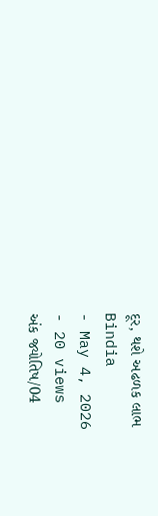દૂર, થશે અઢળક લાભ
Bindia
- May 4, 2026
- 20 views
અંક જ્યોતિષ/04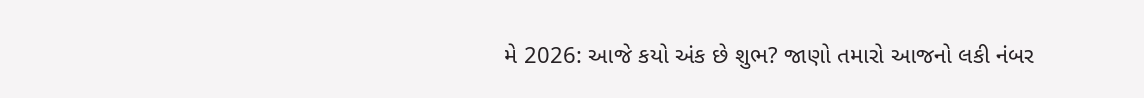મે 2026: આજે કયો અંક છે શુભ? જાણો તમારો આજનો લકી નંબર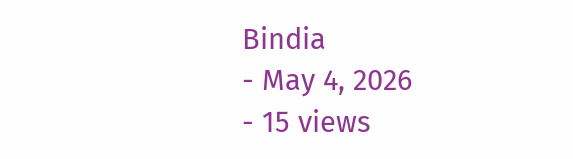Bindia
- May 4, 2026
- 15 views